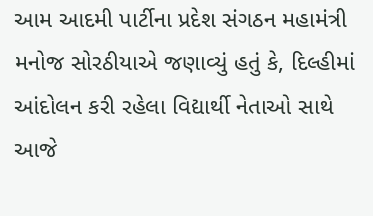આમ આદમી પાર્ટીના પ્રદેશ સંગઠન મહામંત્રી મનોજ સોરઠીયાએ જણાવ્યું હતું કે, દિલ્હીમાં આંદોલન કરી રહેલા વિદ્યાર્થી નેતાઓ સાથે આજે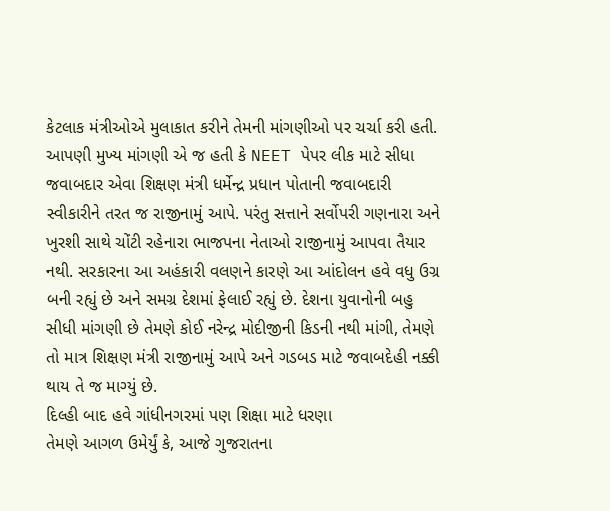કેટલાક મંત્રીઓએ મુલાકાત કરીને તેમની માંગણીઓ પર ચર્ચા કરી હતી. આપણી મુખ્ય માંગણી એ જ હતી કે NEET પેપર લીક માટે સીધા જવાબદાર એવા શિક્ષણ મંત્રી ધર્મેન્દ્ર પ્રધાન પોતાની જવાબદારી સ્વીકારીને તરત જ રાજીનામું આપે. પરંતુ સત્તાને સર્વોપરી ગણનારા અને ખુરશી સાથે ચોંટી રહેનારા ભાજપના નેતાઓ રાજીનામું આપવા તૈયાર નથી. સરકારના આ અહંકારી વલણને કારણે આ આંદોલન હવે વધુ ઉગ્ર બની રહ્યું છે અને સમગ્ર દેશમાં ફેલાઈ રહ્યું છે. દેશના યુવાનોની બહુ સીધી માંગણી છે તેમણે કોઈ નરેન્દ્ર મોદીજીની કિડની નથી માંગી, તેમણે તો માત્ર શિક્ષણ મંત્રી રાજીનામું આપે અને ગડબડ માટે જવાબદેહી નક્કી થાય તે જ માગ્યું છે.
દિલ્હી બાદ હવે ગાંધીનગરમાં પણ શિક્ષા માટે ધરણા
તેમણે આગળ ઉમેર્યું કે, આજે ગુજરાતના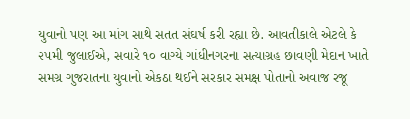યુવાનો પણ આ માંગ સાથે સતત સંઘર્ષ કરી રહ્યા છે. આવતીકાલે એટલે કે ૨૫મી જુલાઈએ, સવારે ૧૦ વાગ્યે ગાંધીનગરના સત્યાગ્રહ છાવણી મેદાન ખાતે સમગ્ર ગુજરાતના યુવાનો એકઠા થઈને સરકાર સમક્ષ પોતાનો અવાજ રજૂ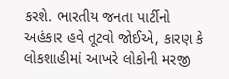કરશે. ભારતીય જનતા પાર્ટીનો અહંકાર હવે તૂટવો જોઈએ, કારણ કે લોકશાહીમાં આખરે લોકોની મરજી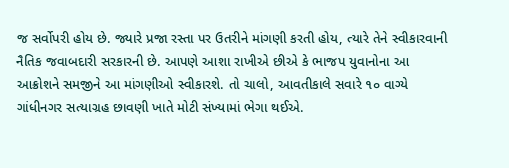જ સર્વોપરી હોય છે. જ્યારે પ્રજા રસ્તા પર ઉતરીને માંગણી કરતી હોય, ત્યારે તેને સ્વીકારવાની નૈતિક જવાબદારી સરકારની છે. આપણે આશા રાખીએ છીએ કે ભાજપ યુવાનોના આ આક્રોશને સમજીને આ માંગણીઓ સ્વીકારશે. તો ચાલો, આવતીકાલે સવારે ૧૦ વાગ્યે ગાંધીનગર સત્યાગ્રહ છાવણી ખાતે મોટી સંખ્યામાં ભેગા થઈએ.